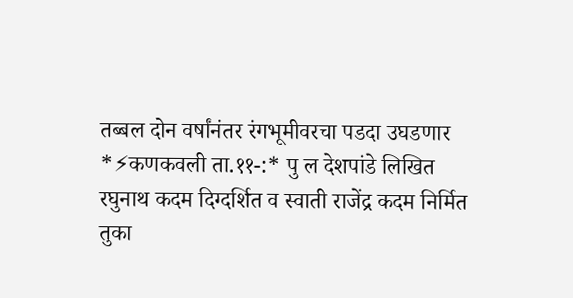तब्बल दोन वर्षांनंतर रंगभूमीवरचा पडदा उघडणार
*⚡कणकवली ता.११-:* पु ल देशपांडे लिखित रघुनाथ कदम दिग्दर्शित व स्वाती राजेंद्र कदम निर्मित तुका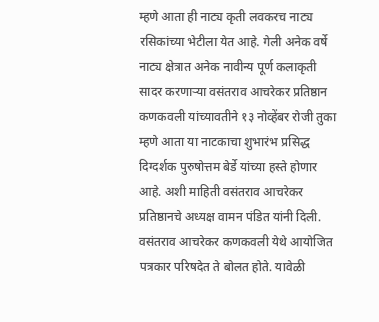म्हणे आता ही नाट्य कृती लवकरच नाट्य रसिकांच्या भेटीला येत आहे. गेली अनेक वर्षे नाट्य क्षेत्रात अनेक नावीन्य पूर्ण कलाकृती सादर करणाऱ्या वसंतराव आचरेकर प्रतिष्ठान कणकवली यांच्यावतीने १३ नोव्हेंबर रोजी तुका म्हणे आता या नाटकाचा शुभारंभ प्रसिद्ध दिग्दर्शक पुरुषोत्तम बेर्डे यांच्या हस्ते होणार आहे. अशी माहिती वसंतराव आचरेकर प्रतिष्ठानचे अध्यक्ष वामन पंडित यांनी दिली. वसंतराव आचरेकर कणकवली येथे आयोजित पत्रकार परिषदेत ते बोलत होते. यावेळी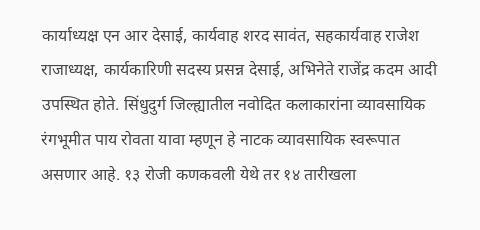कार्याध्यक्ष एन आर देसाई, कार्यवाह शरद सावंत, सहकार्यवाह राजेश राजाध्यक्ष, कार्यकारिणी सदस्य प्रसन्न देसाई, अभिनेते राजेंद्र कदम आदी उपस्थित होते. सिंधुदुर्ग जिल्ह्यातील नवोदित कलाकारांना व्यावसायिक रंगभूमीत पाय रोवता यावा म्हणून हे नाटक व्यावसायिक स्वरूपात असणार आहे. १३ रोजी कणकवली येथे तर १४ तारीखला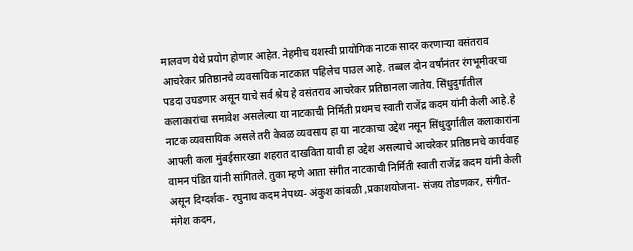मालवण येथे प्रयोग होणार आहेत. नेहमीच यशस्वी प्रायोगिक नाटक सादर करणाऱ्या वसंतराव आचरेकर प्रतिष्ठानचे व्यवसायिक नाटकात पहिलेच पाउल आहे. तब्बल दोन वर्षांनंतर रंगभूमीवरचा पडदा उघडणार असून याचे सर्व श्रेय हे वसंतराव आचरेकर प्रतिष्ठानला जातेय. सिंधुदुर्गातील कलाकारांचा समावेश असलेल्या या नाटकाची निर्मिती प्रथमच स्वाती राजेंद्र कदम यांनी केली आहे.हे नाटक व्यवसायिक असले तरी केवळ व्यवसाय हा या नाटकाचा उद्देश नसून सिंधुदुर्गातील कलाकारांना आपली कला मुंबईसारख्या शहरात दाखविता यावी हा उद्देश असल्याचे आचरेकर प्रतिष्ठानचे कार्यवाह वामन पंडित यांनी सांगितले. तुका म्हणे आता संगीत नाटकाची निर्मिती स्वाती राजेंद्र कदम यांनी केली असून दिग्दर्शक- रघुनाथ कदम नेपथ्य- अंकुश कांबळी ,प्रकाशयोजना- संजय तोडणकर, संगीत- मंगेश कदम,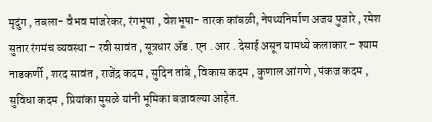मृदुंग , तबला- वैभव मांजरेकर, रंगभूषा , वेशभूषा- तारक कांबळी, नेपथ्यनिर्माण अजय पुजारे , रमेश सुतार रंगमंच व्यवस्था – रवी सावंत , सूत्रधार ॲड . एन . आर . देसाई असून यामध्ये कलाकार – श्याम नाडकर्णी , शरद सावंत , राजेंद्र कदम , सुदिन तांबे , विकास कदम , कुणाल आंगणे , पंकज कदम , सुविधा कदम , प्रियांका मुसळे यांनी भूमिका बजावल्या आहेत.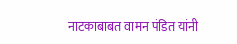नाटकाबाबत वामन पंडित यांनी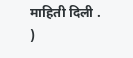माहिती दिली . )